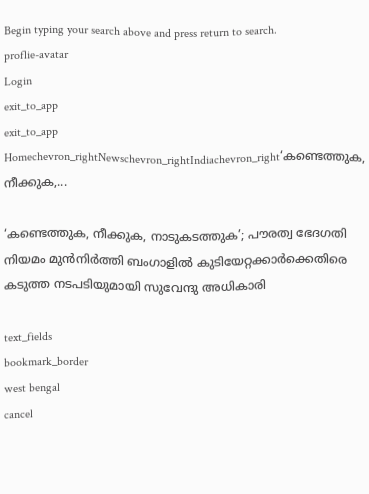Begin typing your search above and press return to search.
proflie-avatar
Login
exit_to_app
exit_to_app
Homechevron_rightNewschevron_rightIndiachevron_right‘കണ്ടെത്തുക, നീക്കുക,...

‘കണ്ടെത്തുക, നീക്കുക, നാടുകടത്തുക’; പൗരത്വ ഭേദഗതി നിയമം മുൻനിർത്തി ബംഗാളിൽ കുടിയേറ്റക്കാർക്കെതിരെ കടുത്ത നടപടിയുമായി സുവേന്ദു അധികാരി

text_fields
bookmark_border
west bengal
cancel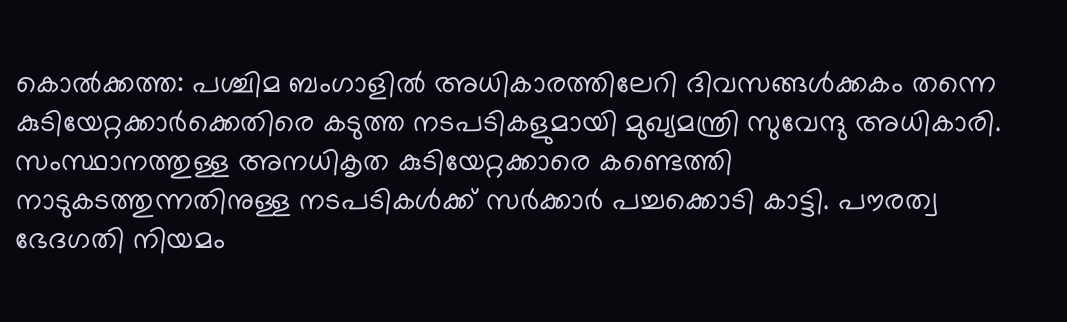കൊൽക്കത്ത: പശ്ചിമ ബംഗാളിൽ അധികാരത്തിലേറി ദിവസങ്ങൾക്കകം തന്നെ കുടിയേറ്റക്കാർക്കെതിരെ കടുത്ത നടപടികളുമായി മുഖ്യമന്ത്രി സുവേന്ദു അധികാരി. സംസ്ഥാനത്തുള്ള അനധികൃത കുടിയേറ്റക്കാരെ കണ്ടെത്തി നാടുകടത്തുന്നതിനുള്ള നടപടികൾക്ക് സർക്കാർ പച്ചക്കൊടി കാട്ടി. പൗരത്വ ഭേദഗതി നിയമം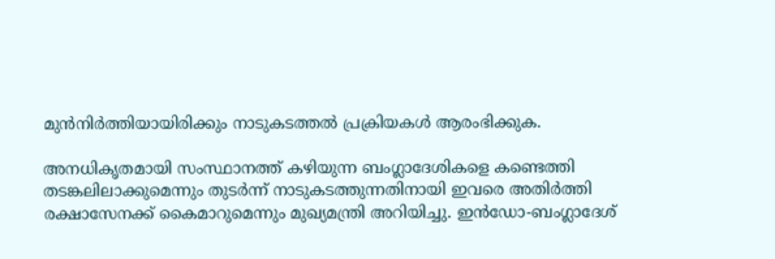മുൻനിർത്തിയായിരിക്കും നാടുകടത്തൽ പ്രക്രിയകൾ ആരംഭിക്കുക.

അനധികൃതമായി സംസ്ഥാനത്ത് കഴിയുന്ന ബംഗ്ലാദേശികളെ കണ്ടെത്തി തടങ്കലിലാക്കുമെന്നും തുടർന്ന് നാടുകടത്തുന്നതിനായി ഇവരെ അതിർത്തി രക്ഷാസേനക്ക് കൈമാറുമെന്നും മുഖ്യമന്ത്രി അറിയിച്ചു. ഇൻഡോ-ബംഗ്ലാദേശ്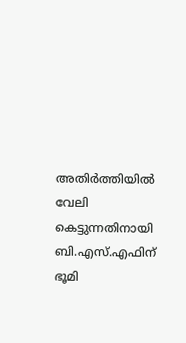അതിർത്തിയിൽ വേലി കെട്ടുന്നതിനായി ബി.എസ്.എഫിന് ഭൂമി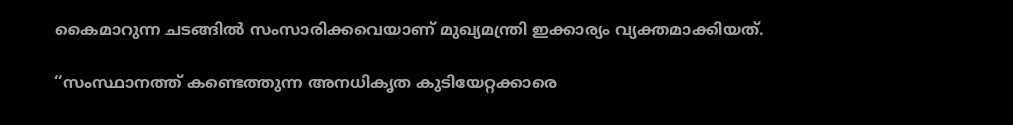കൈമാറുന്ന ചടങ്ങിൽ സംസാരിക്കവെയാണ് മുഖ്യമന്ത്രി ഇക്കാര്യം വ്യക്തമാക്കിയത്.

‘‘സംസ്ഥാനത്ത് കണ്ടെത്തുന്ന അനധികൃത കുടിയേറ്റക്കാരെ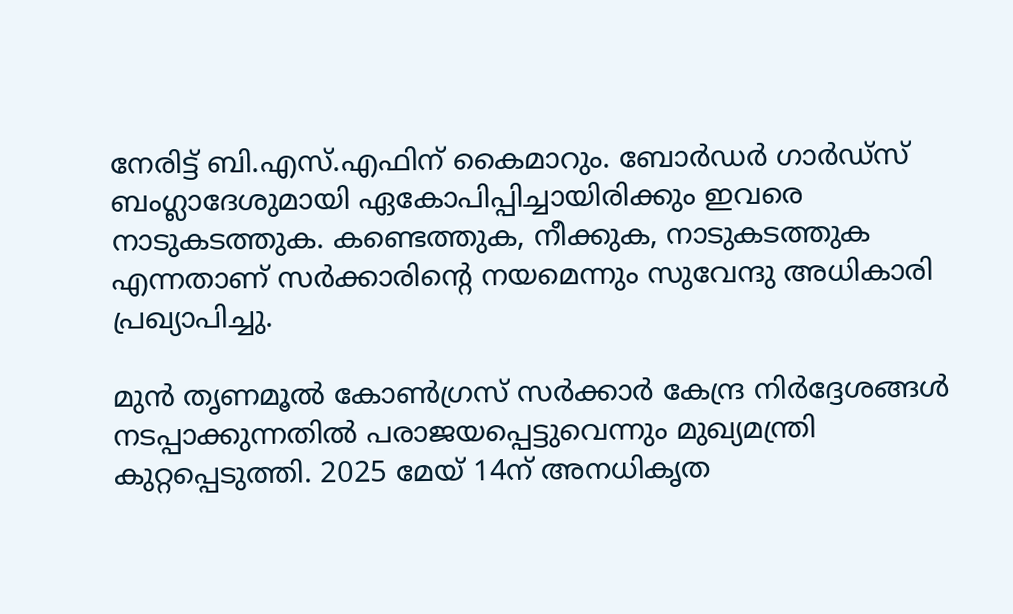നേരിട്ട് ബി.എസ്.എഫിന് കൈമാറും. ബോർഡർ ഗാർഡ്സ് ബംഗ്ലാദേശുമായി ഏകോപിപ്പിച്ചായിരിക്കും ഇവരെ നാടുകടത്തുക. കണ്ടെത്തുക, നീക്കുക, നാടുകടത്തുക എന്നതാണ് സർക്കാരിന്റെ നയമെന്നും സുവേന്ദു അധികാരി പ്രഖ്യാപിച്ചു.

മുൻ തൃണമൂൽ കോൺഗ്രസ് സർക്കാർ കേന്ദ്ര നിർദ്ദേശങ്ങൾ നടപ്പാക്കുന്നതിൽ പരാജയപ്പെട്ടുവെന്നും മുഖ്യമന്ത്രി കുറ്റപ്പെടുത്തി. 2025 മേയ് 14ന് അനധികൃത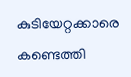കുടിയേറ്റക്കാരെ കണ്ടെത്തി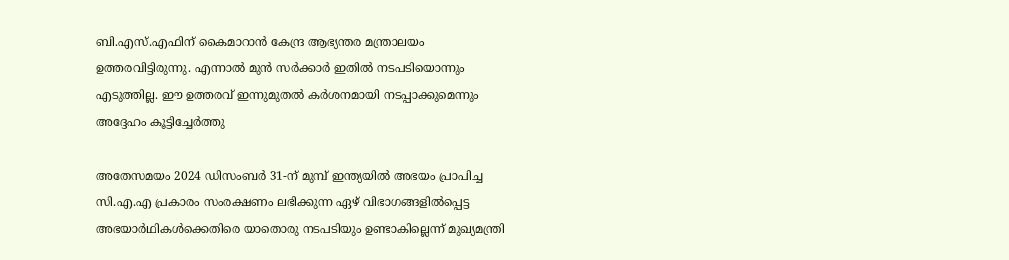ബി.എസ്.എഫിന് കൈമാറാൻ കേന്ദ്ര ആഭ്യന്തര മന്ത്രാലയം ഉത്തരവിട്ടിരുന്നു. എന്നാൽ മുൻ സർക്കാർ ഇതിൽ നടപടിയൊന്നും എടുത്തില്ല. ഈ ഉത്തരവ് ഇന്നുമുതൽ കർശനമായി നടപ്പാക്കുമെന്നും അദ്ദേഹം കൂട്ടിച്ചേർത്തു

അതേസമയം 2024 ഡിസംബർ 31-ന് മുമ്പ് ഇന്ത്യയിൽ അഭയം പ്രാപിച്ച സി.എ.എ പ്രകാരം സംരക്ഷണം ലഭിക്കുന്ന ഏഴ് വിഭാഗങ്ങളിൽപ്പെട്ട അഭയാർഥികൾക്കെതിരെ യാതൊരു നടപടിയും ഉണ്ടാകില്ലെന്ന് മുഖ്യമന്ത്രി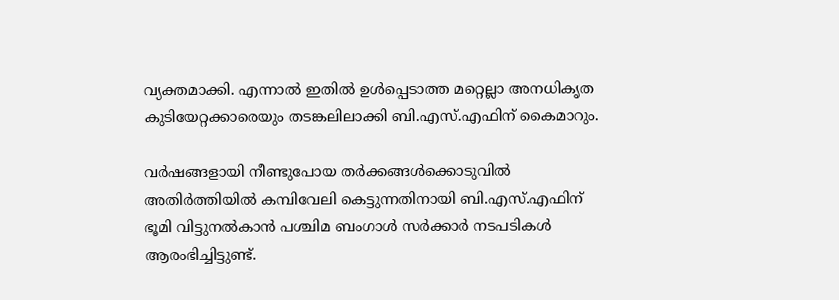വ്യക്തമാക്കി. എന്നാൽ ഇതിൽ ഉൾപ്പെടാത്ത മറ്റെല്ലാ അനധികൃത കുടിയേറ്റക്കാരെയും തടങ്കലിലാക്കി ബി.എസ്.എഫിന് കൈമാറും.

വർഷങ്ങളായി നീണ്ടുപോയ തർക്കങ്ങൾക്കൊടുവിൽ അതിർത്തിയിൽ കമ്പിവേലി കെട്ടുന്നതിനായി ബി.എസ്.എഫിന് ഭൂമി വിട്ടുനൽകാൻ പശ്ചിമ ബംഗാൾ സർക്കാർ നടപടികൾ ആരംഭിച്ചിട്ടുണ്ട്.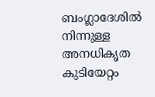ബംഗ്ലാദേശിൽ നിന്നുള്ള അനധികൃത കുടിയേറ്റം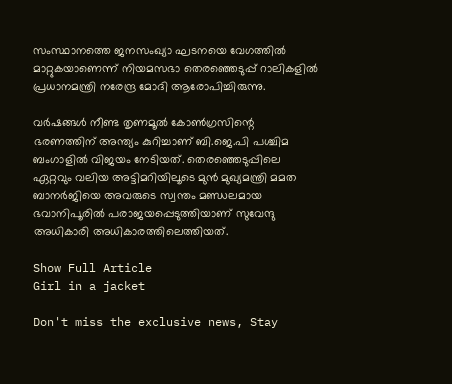സംസ്ഥാനത്തെ ജനസംഖ്യാ ഘടനയെ വേഗത്തിൽ മാറ്റുകയാണെന്ന് നിയമസഭാ തെരഞ്ഞെടുപ്പ് റാലികളിൽ പ്രധാനമന്ത്രി നരേന്ദ്ര മോദി ആരോപിച്ചിരുന്നു.

വർഷങ്ങൾ നീണ്ട തൃണമൂൽ കോൺഗ്രസിന്റെ ഭരണത്തിന് അന്ത്യം കുറിച്ചാണ് ബി.ജെ.പി പശ്ചിമ ബംഗാളിൽ വിജയം നേടിയത്. തെരഞ്ഞെടുപ്പിലെ ഏറ്റവും വലിയ അട്ടിമറിയിലൂടെ മുൻ മുഖ്യമന്ത്രി മമത ബാനർജിയെ അവരുടെ സ്വന്തം മണ്ഡലമായ ഭവാനിപൂരിൽ പരാജയപ്പെടുത്തിയാണ് സുവേന്ദു അധികാരി അധികാരത്തിലെത്തിയത്.

Show Full Article
Girl in a jacket

Don't miss the exclusive news, Stay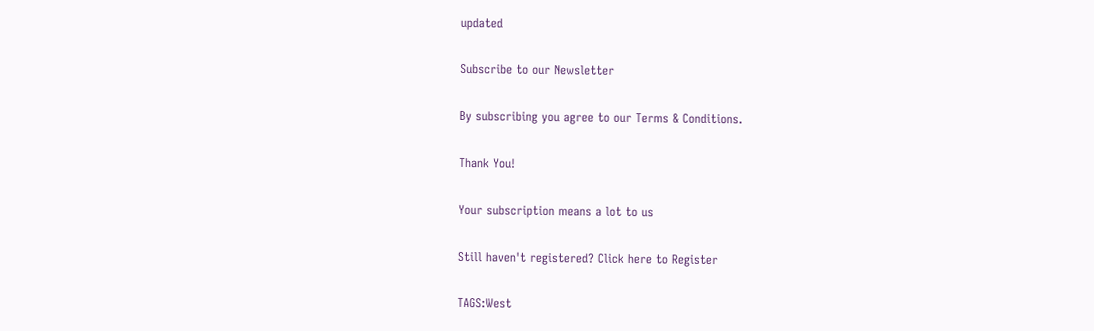updated

Subscribe to our Newsletter

By subscribing you agree to our Terms & Conditions.

Thank You!

Your subscription means a lot to us

Still haven't registered? Click here to Register

TAGS:West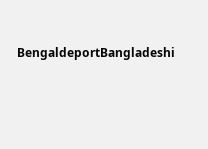BengaldeportBangladeshi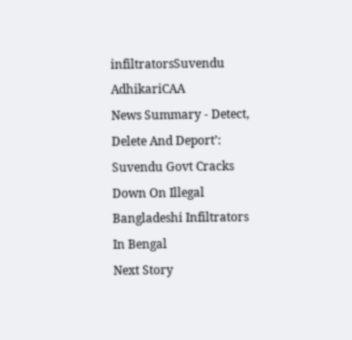infiltratorsSuvendu AdhikariCAA
News Summary - Detect, Delete And Deport’: Suvendu Govt Cracks Down On Illegal Bangladeshi Infiltrators In Bengal
Next Story